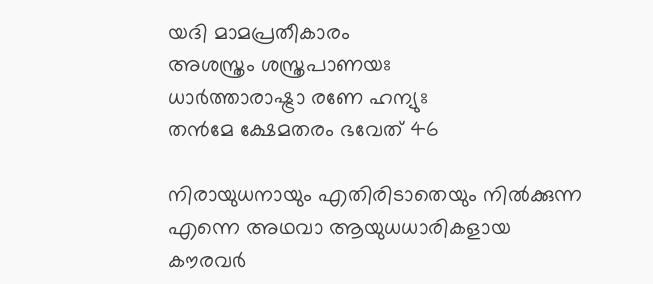യദി മാമപ്രതീകാരം
അശസ്ത്രം ശസ്ത്രപാണയഃ
ധാര്‍ത്താരാഷ്ട്രാ രണേ ഹന്യുഃ
തന്‍മേ ക്ഷേമതരം ഭവേത് 46

നിരായുധനായും എതിരിടാതെയും നില്‍ക്കുന്ന എന്നെ അഥവാ ആയുധധാരികളായ കൗരവര്‍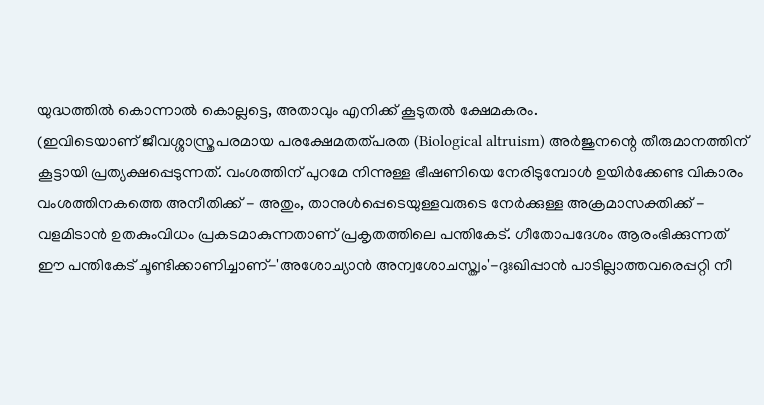യുദ്ധത്തില്‍ കൊന്നാല്‍ കൊല്ലട്ടെ, അതാവും എനിക്ക് കൂടുതല്‍ ക്ഷേമകരം.
(ഇവിടെയാണ് ജീവശ്ശാസ്ത്രപരമായ പരക്ഷേമതത്പരത (Biological altruism) അര്‍ജുനന്റെ തീരുമാനത്തിന് കൂട്ടായി പ്രത്യക്ഷപ്പെടുന്നത്. വംശത്തിന് പുറമേ നിന്നുള്ള ഭീഷണിയെ നേരിടുമ്പോള്‍ ഉയിര്‍ക്കേണ്ട വികാരം വംശത്തിനകത്തെ അനീതിക്ക് - അതും, താനുള്‍പ്പെടെയുള്ളവരുടെ നേര്‍ക്കുള്ള അക്രമാസക്തിക്ക് - വളമിടാന്‍ ഉതകുംവിധം പ്രകടമാകുന്നതാണ് പ്രകൃതത്തിലെ പന്തികേട്. ഗീതോപദേശം ആരംഭിക്കുന്നത് ഈ പന്തികേട് ചൂണ്ടിക്കാണിച്ചാണ്-'അശോച്യാന്‍ അന്വശോചസ്ത്വം'-ദുഃഖിപ്പാന്‍ പാടില്ലാത്തവരെപ്പറ്റി നീ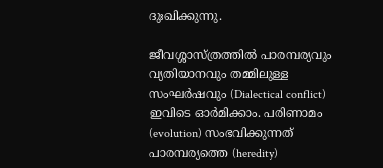ദുഃഖിക്കുന്നു.

ജീവശ്ശാസ്ത്രത്തില്‍ പാരമ്പര്യവും വ്യതിയാനവും തമ്മിലുള്ള സംഘര്‍ഷവും (Dialectical conflict) ഇവിടെ ഓര്‍മിക്കാം. പരിണാമം (evolution) സംഭവിക്കുന്നത് പാരമ്പര്യത്തെ (heredity)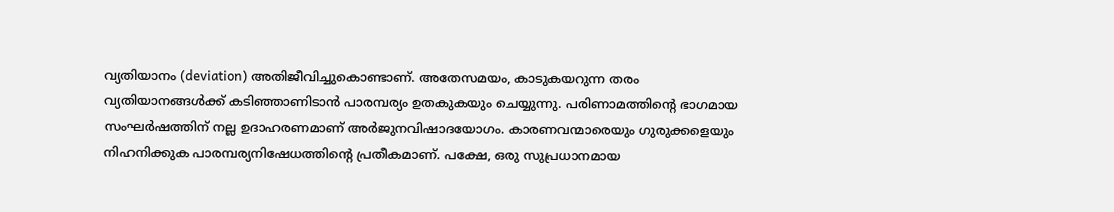വ്യതിയാനം (deviation) അതിജീവിച്ചുകൊണ്ടാണ്. അതേസമയം, കാടുകയറുന്ന തരം വ്യതിയാനങ്ങള്‍ക്ക് കടിഞ്ഞാണിടാന്‍ പാരമ്പര്യം ഉതകുകയും ചെയ്യുന്നു. പരിണാമത്തിന്റെ ഭാഗമായ സംഘര്‍ഷത്തിന് നല്ല ഉദാഹരണമാണ് അര്‍ജുനവിഷാദയോഗം. കാരണവന്മാരെയും ഗുരുക്കളെയും നിഹനിക്കുക പാരമ്പര്യനിഷേധത്തിന്റെ പ്രതീകമാണ്. പക്ഷേ, ഒരു സുപ്രധാനമായ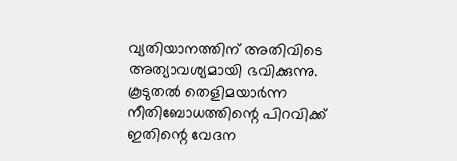വ്യതിയാനത്തിന് അതിവിടെ അത്യാവശ്യമായി ഭവിക്കുന്നു. കൂടുതല്‍ തെളിമയാര്‍ന്ന നീതിബോധത്തിന്റെ പിറവിക്ക് ഇതിന്റെ വേദന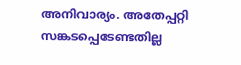അനിവാര്യം. അതേപ്പറ്റി സങ്കടപ്പെടേണ്ടതില്ല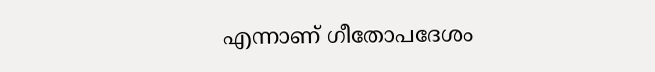എന്നാണ് ഗീതോപദേശം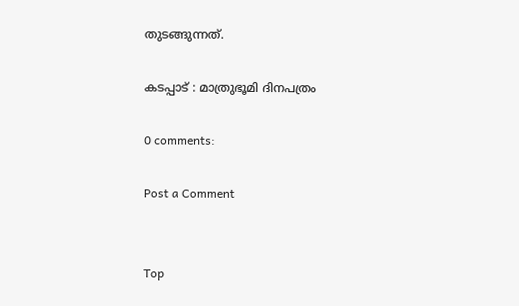തുടങ്ങുന്നത്.

കടപ്പാട് : മാത്രുഭൂമി ദിനപത്രം

0 comments:

Post a Comment


Top